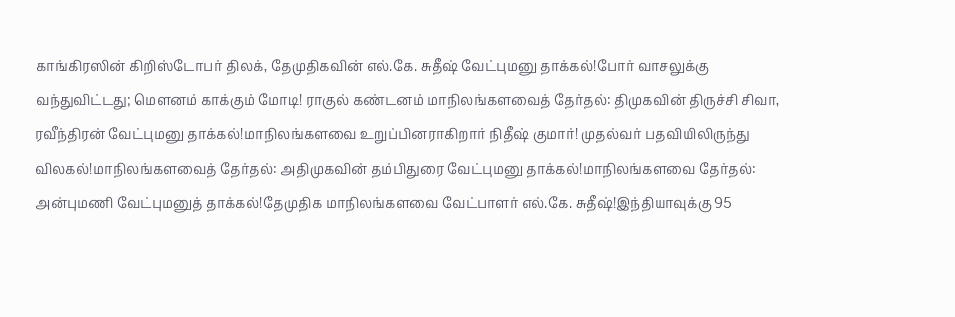காங்கிரஸின் கிறிஸ்டோபர் திலக், தேமுதிகவின் எல்.கே. சுதீஷ் வேட்புமனு தாக்கல்!போர் வாசலுக்கு வந்துவிட்டது; மெளனம் காக்கும் மோடி! ராகுல் கண்டனம் மாநிலங்களவைத் தேர்தல்: திமுகவின் திருச்சி சிவா, ரவீந்திரன் வேட்புமனு தாக்கல்!மாநிலங்களவை உறுப்பினராகிறார் நிதீஷ் குமார்! முதல்வர் பதவியிலிருந்து விலகல்!மாநிலங்களவைத் தேர்தல்: அதிமுகவின் தம்பிதுரை வேட்புமனு தாக்கல்!மாநிலங்களவை தேர்தல்: அன்புமணி வேட்புமனுத் தாக்கல்!தேமுதிக மாநிலங்களவை வேட்பாளர் எல்.கே. சுதீஷ்!இந்தியாவுக்கு 95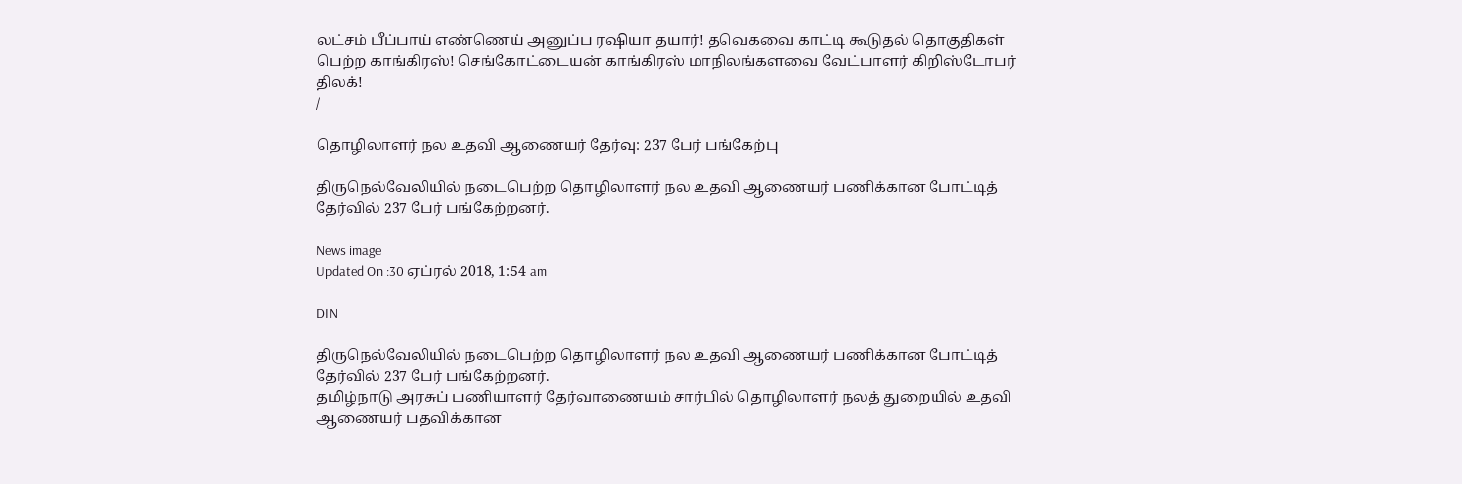லட்சம் பீப்பாய் எண்ணெய் அனுப்ப ரஷியா தயார்! தவெகவை காட்டி கூடுதல் தொகுதிகள் பெற்ற காங்கிரஸ்! செங்கோட்டையன் காங்கிரஸ் மாநிலங்களவை வேட்பாளர் கிறிஸ்டோபர் திலக்!
/

தொழிலாளர் நல உதவி ஆணையர் தேர்வு: 237 பேர் பங்கேற்பு

திருநெல்வேலியில் நடைபெற்ற தொழிலாளர் நல உதவி ஆணையர் பணிக்கான போட்டித் தேர்வில் 237 பேர் பங்கேற்றனர்.

News image
Updated On :30 ஏப்ரல் 2018, 1:54 am

DIN

திருநெல்வேலியில் நடைபெற்ற தொழிலாளர் நல உதவி ஆணையர் பணிக்கான போட்டித் தேர்வில் 237 பேர் பங்கேற்றனர்.
தமிழ்நாடு அரசுப் பணியாளர் தேர்வாணையம் சார்பில் தொழிலாளர் நலத் துறையில் உதவி ஆணையர் பதவிக்கான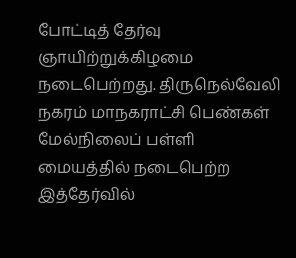போட்டித் தேர்வு ஞாயிற்றுக்கிழமை நடைபெற்றது. திருநெல்வேலி நகரம் மாநகராட்சி பெண்கள் மேல்நிலைப் பள்ளி மையத்தில் நடைபெற்ற இத்தேர்வில்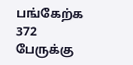பங்கேற்க 372 பேருக்கு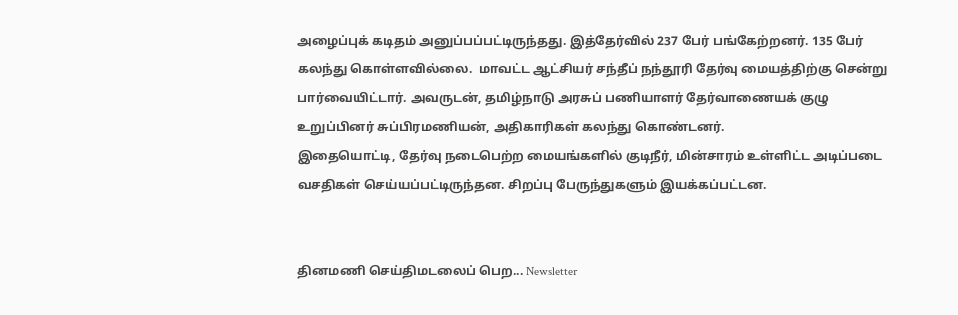அழைப்புக் கடிதம் அனுப்பப்பட்டிருந்தது. இத்தேர்வில் 237 பேர் பங்கேற்றனர். 135 பேர் கலந்து கொள்ளவில்லை.  மாவட்ட ஆட்சியர் சந்தீப் நந்தூரி தேர்வு மையத்திற்கு சென்று பார்வையிட்டார். அவருடன், தமிழ்நாடு அரசுப் பணியாளர் தேர்வாணையக் குழு உறுப்பினர் சுப்பிரமணியன், அதிகாரிகள் கலந்து கொண்டனர்.
இதையொட்டி, தேர்வு நடைபெற்ற மையங்களில் குடிநீர், மின்சாரம் உள்ளிட்ட அடிப்படை வசதிகள் செய்யப்பட்டிருந்தன. சிறப்பு பேருந்துகளும் இயக்கப்பட்டன.


தினமணி செய்திமடலைப் பெற... Newsletter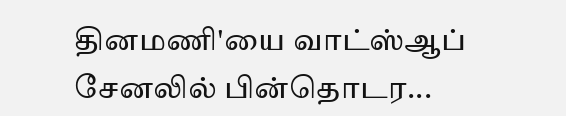தினமணி'யை வாட்ஸ்ஆப் சேனலில் பின்தொடர...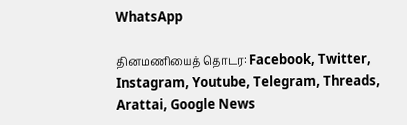WhatsApp

தினமணியைத் தொடர: Facebook, Twitter, Instagram, Youtube, Telegram, Threads, Arattai, Google News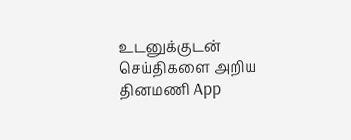உடனுக்குடன் செய்திகளை அறிய தினமணி App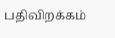பதிவிறக்கம்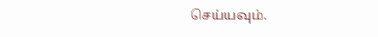செய்யவும்.